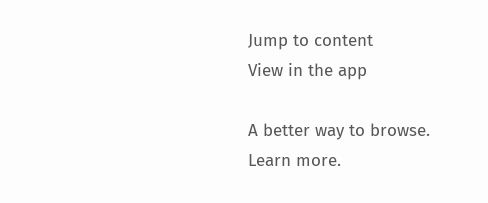Jump to content
View in the app

A better way to browse. Learn more.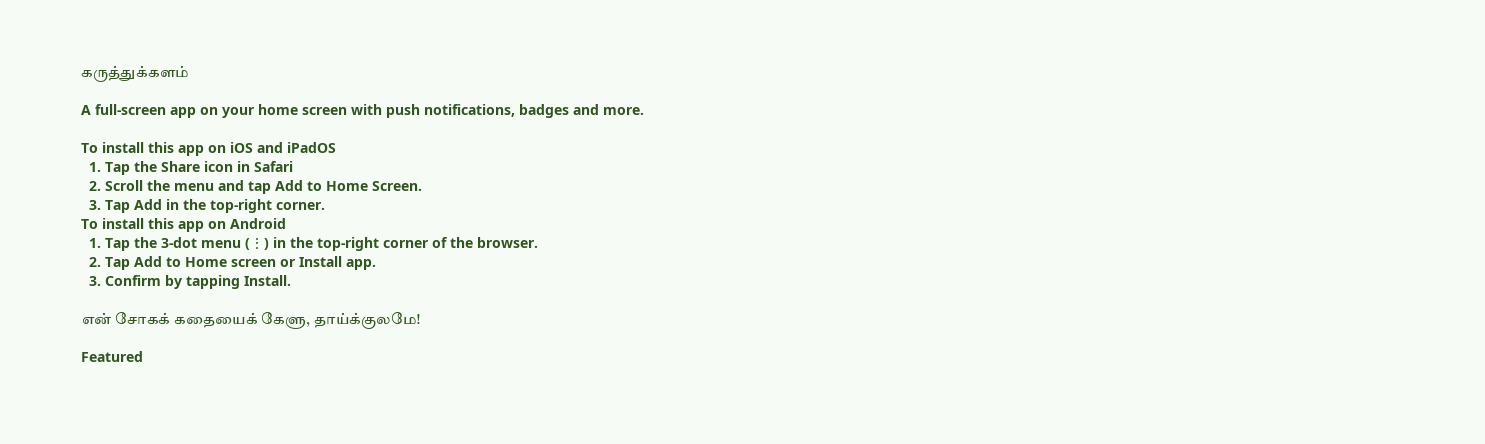கருத்துக்களம்

A full-screen app on your home screen with push notifications, badges and more.

To install this app on iOS and iPadOS
  1. Tap the Share icon in Safari
  2. Scroll the menu and tap Add to Home Screen.
  3. Tap Add in the top-right corner.
To install this app on Android
  1. Tap the 3-dot menu (⋮) in the top-right corner of the browser.
  2. Tap Add to Home screen or Install app.
  3. Confirm by tapping Install.

என் சோகக் கதையைக் கேளு, தாய்க்குலமே!

Featured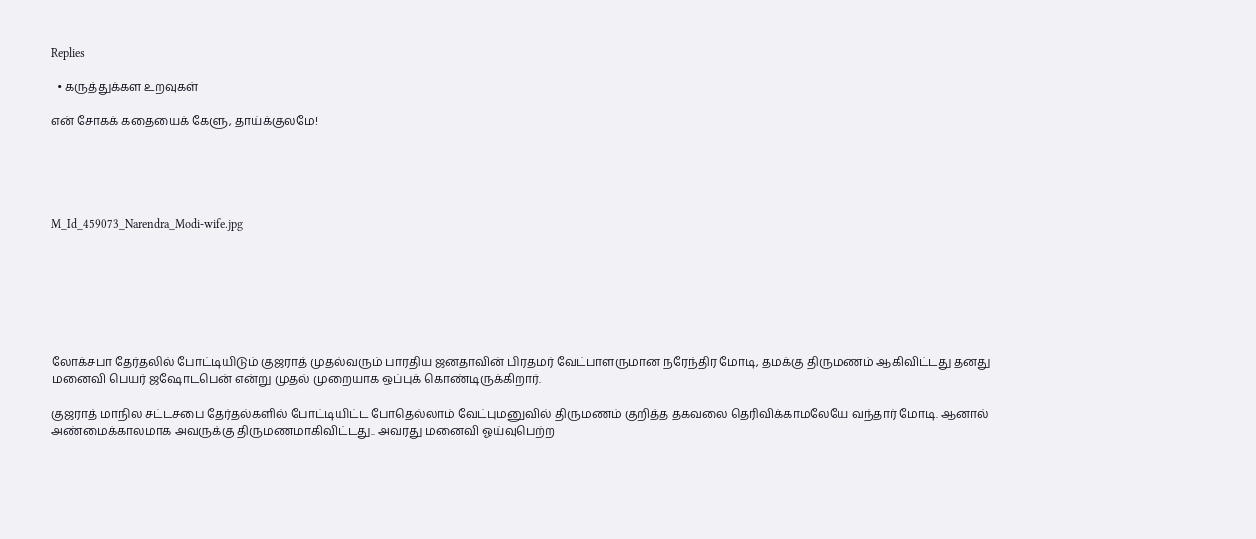Replies

  • கருத்துக்கள உறவுகள்

என் சோகக் கதையைக் கேளு, தாய்க்குலமே!





M_Id_459073_Narendra_Modi-wife.jpg







லோக்சபா தேர்தலில் போட்டியிடும் குஜராத் முதல்வரும் பாரதிய ஜனதாவின் பிரதமர் வேட்பாளருமான நரேந்திர மோடி, தமக்கு திருமணம் ஆகிவிட்டது தனது மனைவி பெயர் ஜஷோடபென் என்று முதல் முறையாக ஒப்புக் கொண்டிருக்கிறார்.

குஜராத் மாநில சட்டசபை தேர்தல்களில் போட்டியிட்ட போதெல்லாம் வேட்புமனுவில் திருமணம் குறித்த தகவலை தெரிவிக்காமலேயே வந்தார் மோடி. ஆனால் அண்மைக்காலமாக அவருக்கு திருமணமாகிவிட்டது.. அவரது மனைவி ஓய்வுபெற்ற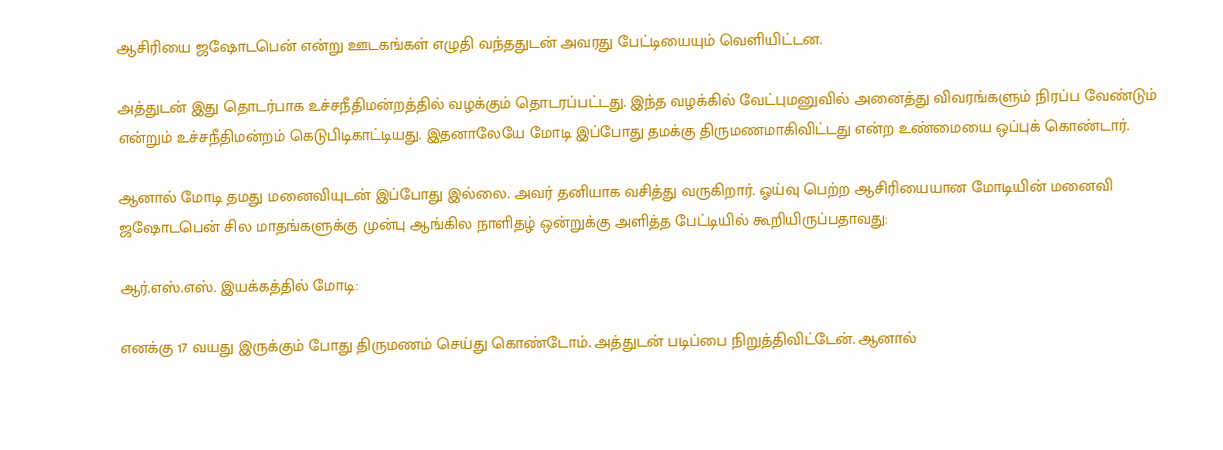ஆசிரியை ஜஷோடபென் என்று ஊடகங்கள் எழுதி வந்ததுடன் அவரது பேட்டியையும் வெளியிட்டன.

அத்துடன் இது தொடர்பாக உச்சநீதிமன்றத்தில் வழக்கும் தொடரப்பட்டது. இந்த வழக்கில் வேட்புமனுவில் அனைத்து விவரங்களும் நிரப்ப வேண்டும் என்றும் உச்சநீதிமன்றம் கெடுபிடிகாட்டியது. இதனாலேயே மோடி இப்போது தமக்கு திருமணமாகிவிட்டது என்ற உண்மையை ஒப்புக் கொண்டார்.

ஆனால் மோடி தமது மனைவியுடன் இப்போது இல்லை. அவர் தனியாக வசித்து வருகிறார். ஓய்வு பெற்ற ஆசிரியையான மோடியின் மனைவி ஜஷோடபென் சில மாதங்களுக்கு முன்பு ஆங்கில நாளிதழ் ஒன்றுக்கு அளித்த பேட்டியில் கூறியிருப்பதாவது:

ஆர்.எஸ்.எஸ். இயக்கத்தில் மோடி:

எனக்கு 17 வயது இருக்கும் போது திருமணம் செய்து கொண்டோம். அத்துடன் படிப்பை நிறுத்திவிட்டேன். ஆனால்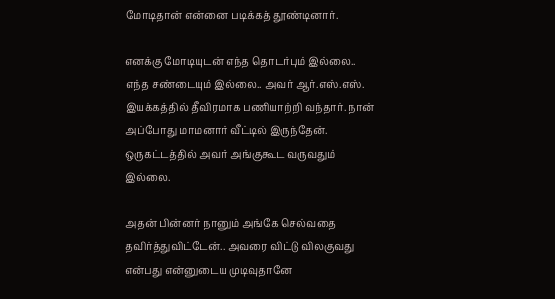மோடிதான் என்னை படிக்கத் தூண்டினார்.

எனக்கு மோடியுடன் எந்த தொடர்பும் இல்லை.. எந்த சண்டையும் இல்லை.. அவர் ஆர்.எஸ்.எஸ். இயக்கத்தில் தீவிரமாக பணியாற்றி வந்தார். நான் அப்போது மாமனார் வீட்டில் இருந்தேன். ஒருகட்டத்தில் அவர் அங்குகூட வருவதும் இல்லை.

அதன் பின்னர் நானும் அங்கே செல்வதை தவிர்த்துவிட்டேன்.. அவரை விட்டு விலகுவது என்பது என்னுடைய முடிவுதானே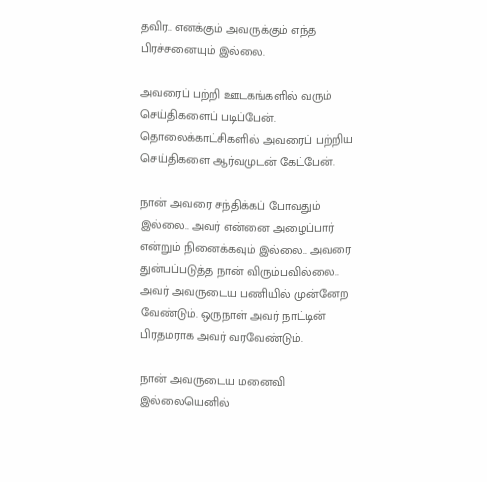தவிர.. எனக்கும் அவருக்கும் எந்த பிரச்சனையும் இல்லை.

அவரைப் பற்றி ஊடகங்களில் வரும் செய்திகளைப் படிப்பேன். தொலைக்காட்சிகளில் அவரைப் பற்றிய செய்திகளை ஆர்வமுடன் கேட்பேன்.

நான் அவரை சந்திக்கப் போவதும் இல்லை.. அவர் என்னை அழைப்பார் என்றும் நினைக்கவும் இல்லை.. அவரை துன்பப்படுத்த நான் விரும்பவில்லை.. அவர் அவருடைய பணியில் முன்னேற வேண்டும். ஒருநாள் அவர் நாட்டின் பிரதமராக அவர் வரவேண்டும்.

நான் அவருடைய மனைவி இல்லையெனில்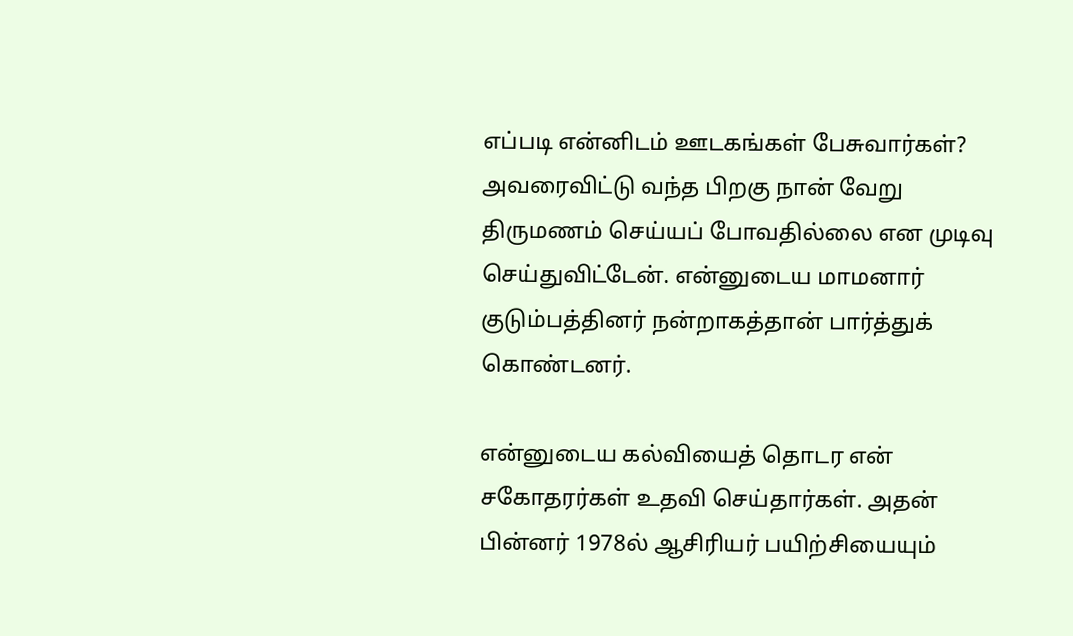எப்படி என்னிடம் ஊடகங்கள் பேசுவார்கள்? அவரைவிட்டு வந்த பிறகு நான் வேறு திருமணம் செய்யப் போவதில்லை என முடிவு செய்துவிட்டேன். என்னுடைய மாமனார் குடும்பத்தினர் நன்றாகத்தான் பார்த்துக் கொண்டனர்.

என்னுடைய கல்வியைத் தொடர என் சகோதரர்கள் உதவி செய்தார்கள். அதன் பின்னர் 1978ல் ஆசிரியர் பயிற்சியையும்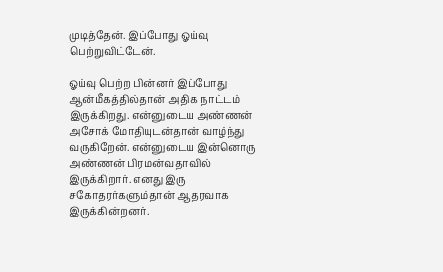முடித்தேன். இப்போது ஓய்வு பெற்றுவிட்டேன்.

ஓய்வு பெற்ற பின்னர் இப்போது ஆன்மீகத்தில்தான் அதிக நாட்டம் இருக்கிறது. என்னுடைய அண்ணன் அசோக் மோதியுடன்தான் வாழ்ந்து வருகிறேன். என்னுடைய இன்னொரு அண்ணன் பிரமன்வதாவில் இருக்கிறார். எனது இரு சகோதரர்களும்தான் ஆதரவாக இருக்கின்றனர்.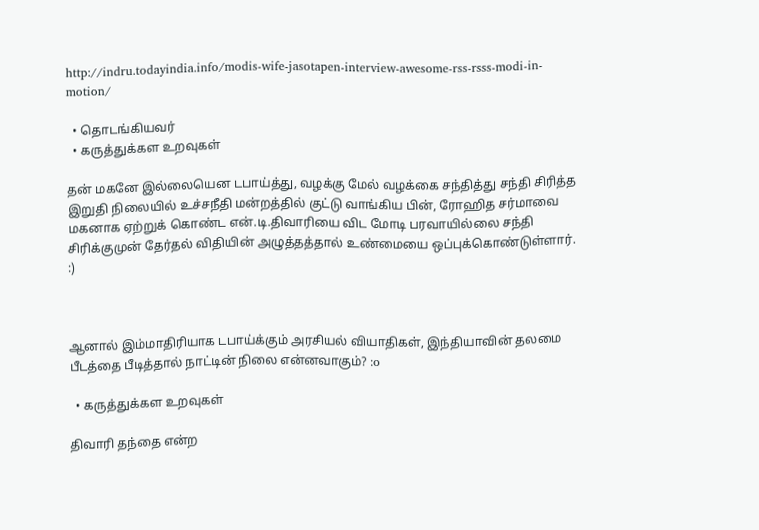http://indru.todayindia.info/modis-wife-jasotapen-interview-awesome-rss-rsss-modi-in-motion/

  • தொடங்கியவர்
  • கருத்துக்கள உறவுகள்

தன் மகனே இல்லையென டபாய்த்து, வழக்கு மேல் வழக்கை சந்தித்து சந்தி சிரித்த இறுதி நிலையில் உச்சநீதி மன்றத்தில் குட்டு வாங்கிய பின், ரோஹித சர்மாவை மகனாக ஏற்றுக் கொண்ட என்.டி.திவாரியை விட மோடி பரவாயில்லை சந்தி சிரிக்குமுன் தேர்தல் விதியின் அழுத்தத்தால் உண்மையை ஒப்புக்கொண்டுள்ளார். :)



ஆனால் இம்மாதிரியாக டபாய்க்கும் அரசியல் வியாதிகள், இந்தியாவின் தலமை பீடத்தை பீடித்தால் நாட்டின் நிலை என்னவாகும்? :o

  • கருத்துக்கள உறவுகள்

திவாரி தந்தை என்ற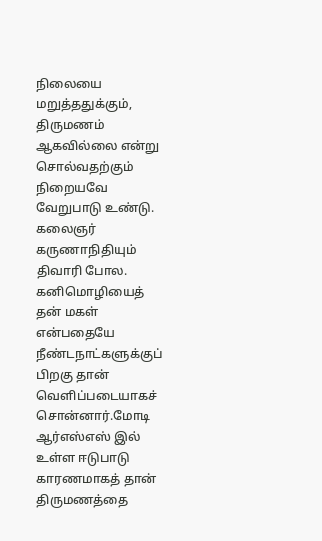நிலையை மறுத்ததுக்கும், திருமணம் ஆகவில்லை என்று சொல்வதற்கும் நிறையவே வேறுபாடு உண்டு. கலைஞர் கருணாநிதியும் திவாரி போல. கனிமொழியைத் தன் மகள் என்பதையே நீண்டநாட்களுக்குப் பிறகு தான் வெளிப்படையாகச் சொன்னார்.மோடி ஆர்எஸ்எஸ் இல் உள்ள ஈடுபாடு காரணமாகத் தான் திருமணத்தை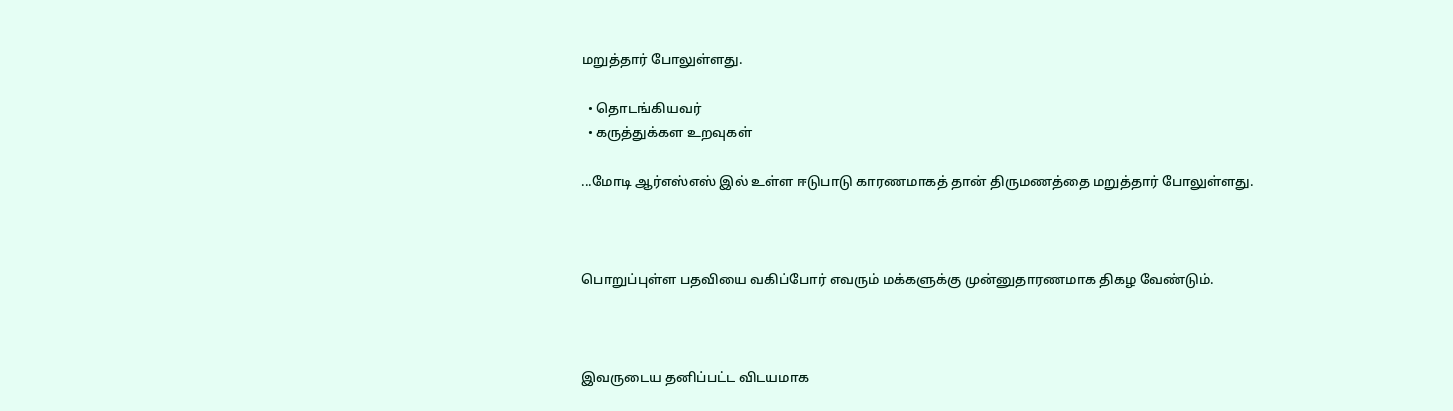மறுத்தார் போலுள்ளது.

  • தொடங்கியவர்
  • கருத்துக்கள உறவுகள்

...மோடி ஆர்எஸ்எஸ் இல் உள்ள ஈடுபாடு காரணமாகத் தான் திருமணத்தை மறுத்தார் போலுள்ளது.



பொறுப்புள்ள பதவியை வகிப்போர் எவரும் மக்களுக்கு முன்னுதாரணமாக திகழ வேண்டும்.



இவருடைய தனிப்பட்ட விடயமாக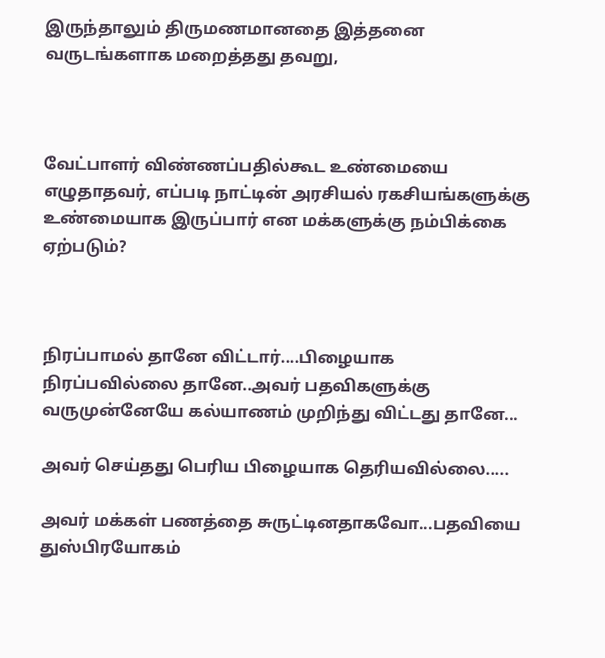இருந்தாலும் திருமணமானதை இத்தனை வருடங்களாக மறைத்தது தவறு,



வேட்பாளர் விண்ணப்பதில்கூட உண்மையை எழுதாதவர், எப்படி நாட்டின் அரசியல் ரகசியங்களுக்கு உண்மையாக இருப்பார் என மக்களுக்கு நம்பிக்கை ஏற்படும்?



நிரப்பாமல் தானே விட்டார்....பிழையாக நிரப்பவில்லை தானே..அவர் பதவிகளுக்கு வருமுன்னேயே கல்யாணம் முறிந்து விட்டது தானே...

அவர் செய்தது பெரிய பிழையாக தெரியவில்லை.....

அவர் மக்கள் பணத்தை சுருட்டினதாகவோ...பதவியை துஸ்பிரயோகம்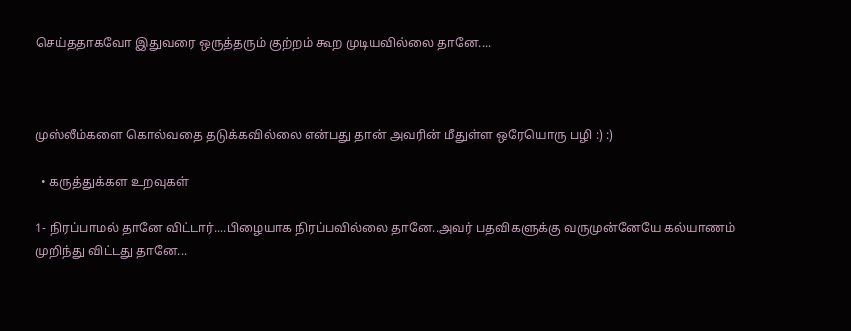செய்ததாகவோ இதுவரை ஒருத்தரும் குற்றம் கூற முடியவில்லை தானே....



முஸ்லீம்களை கொல்வதை தடுக்கவில்லை என்பது தான் அவரின் மீதுள்ள ஒரேயொரு பழி :) :)

  • கருத்துக்கள உறவுகள்

1- நிரப்பாமல் தானே விட்டார்....பிழையாக நிரப்பவில்லை தானே..அவர் பதவிகளுக்கு வருமுன்னேயே கல்யாணம் முறிந்து விட்டது தானே...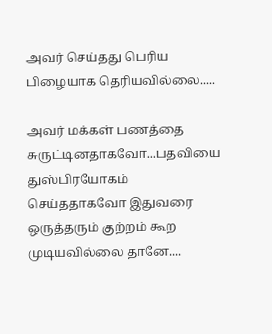அவர் செய்தது பெரிய பிழையாக தெரியவில்லை.....

அவர் மக்கள் பணத்தை சுருட்டினதாகவோ...பதவியை துஸ்பிரயோகம் செய்ததாகவோ இதுவரை ஒருத்தரும் குற்றம் கூற முடியவில்லை தானே....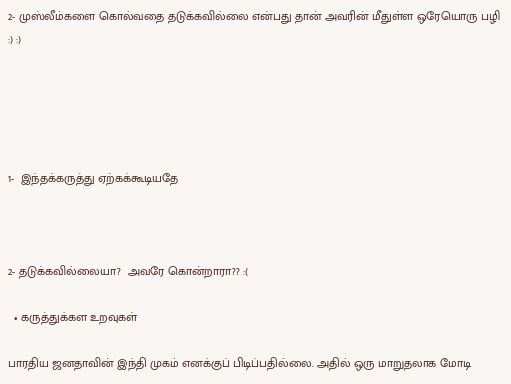2- முஸ்லீம்களை கொல்வதை தடுக்கவில்லை என்பது தான் அவரின் மீதுள்ள ஒரேயொரு பழி :) :)





1-  இந்தக்கருத்து ஏற்கக்கூடியதே



2- தடுக்கவில்லையா?  அவரே கொன்றாரா?? :(

  • கருத்துக்கள உறவுகள்

பாரதிய ஜனதாவின் இந்தி முகம் எனக்குப் பிடிப்பதில்லை. அதில் ஒரு மாறுதலாக மோடி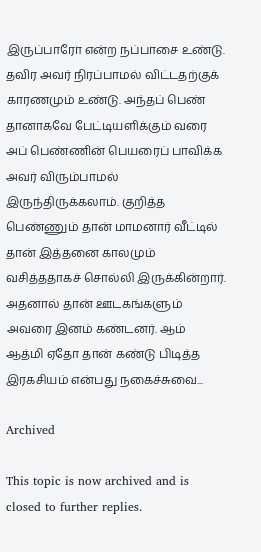இருப்பாரோ என்ற நப்பாசை உண்டு. தவிர அவர் நிரப்பாமல் விட்டதற்குக் காரணமும் உண்டு. அந்தப் பெண் தானாகவே பேட்டியளிக்கும் வரை அப் பெண்ணின் பெயரைப் பாவிக்க அவர் விரும்பாமல் இருந்திருக்கலாம். குறித்த பெண்ணும் தான் மாமனார் வீட்டில் தான் இத்தனை காலமும் வசித்ததாகச் சொல்லி இருக்கின்றார். அதனால் தான் ஊடகங்களும் அவரை இனம் கண்டனர். ஆம் ஆத்மி ஏதோ தான் கண்டு பிடித்த இரகசியம் என்பது நகைச்சுவை...

Archived

This topic is now archived and is closed to further replies.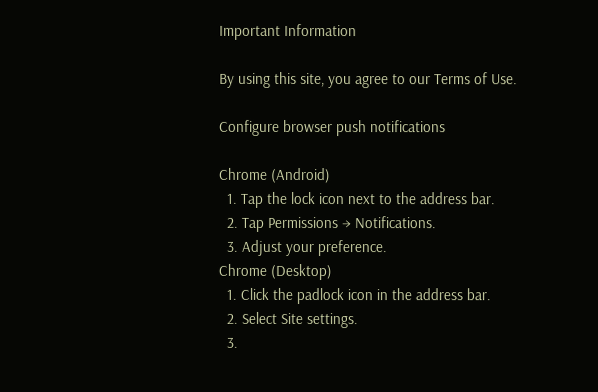Important Information

By using this site, you agree to our Terms of Use.

Configure browser push notifications

Chrome (Android)
  1. Tap the lock icon next to the address bar.
  2. Tap Permissions → Notifications.
  3. Adjust your preference.
Chrome (Desktop)
  1. Click the padlock icon in the address bar.
  2. Select Site settings.
  3.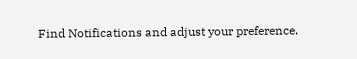Find Notifications and adjust your preference.